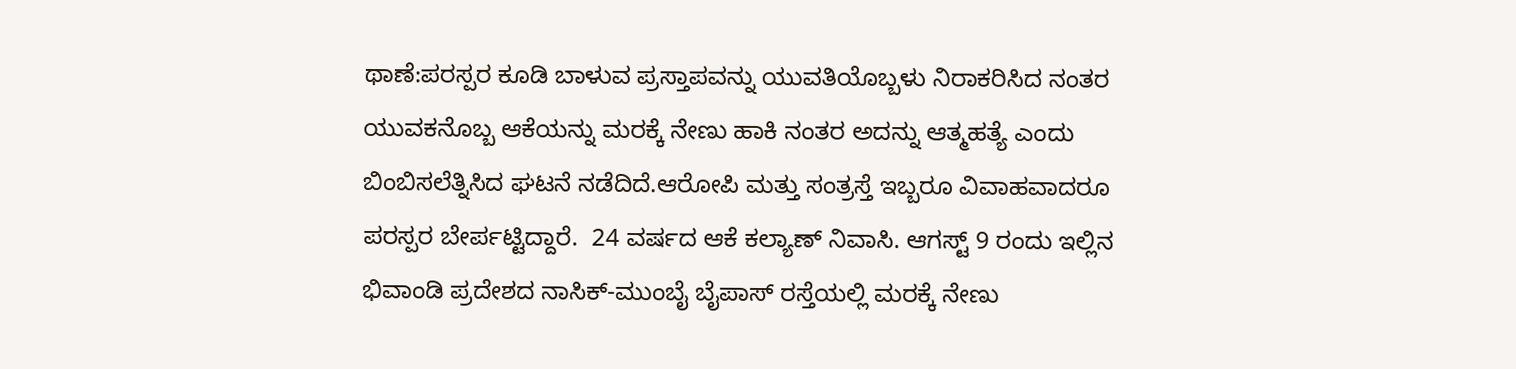ಥಾಣೆ:ಪರಸ್ಪರ ಕೂಡಿ ಬಾಳುವ ಪ್ರಸ್ತಾಪವನ್ನು ಯುವತಿಯೊಬ್ಬಳು ನಿರಾಕರಿಸಿದ ನಂತರ ಯುವಕನೊಬ್ಬ ಆಕೆಯನ್ನು ಮರಕ್ಕೆ ನೇಣು ಹಾಕಿ ನಂತರ ಅದನ್ನು ಆತ್ಮಹತ್ಯೆ ಎಂದು ಬಿಂಬಿಸಲೆತ್ನಿಸಿದ ಘಟನೆ ನಡೆದಿದೆ.ಆರೋಪಿ ಮತ್ತು ಸಂತ್ರಸ್ತೆ ಇಬ್ಬರೂ ವಿವಾಹವಾದರೂ ಪರಸ್ಪರ ಬೇರ್ಪಟ್ಟಿದ್ದಾರೆ.  24 ವರ್ಷದ ಆಕೆ ಕಲ್ಯಾಣ್ ನಿವಾಸಿ. ಆಗಸ್ಟ್ 9 ರಂದು ಇಲ್ಲಿನ ಭಿವಾಂಡಿ ಪ್ರದೇಶದ ನಾಸಿಕ್-ಮುಂಬೈ ಬೈಪಾಸ್ ರಸ್ತೆಯಲ್ಲಿ ಮರಕ್ಕೆ ನೇಣು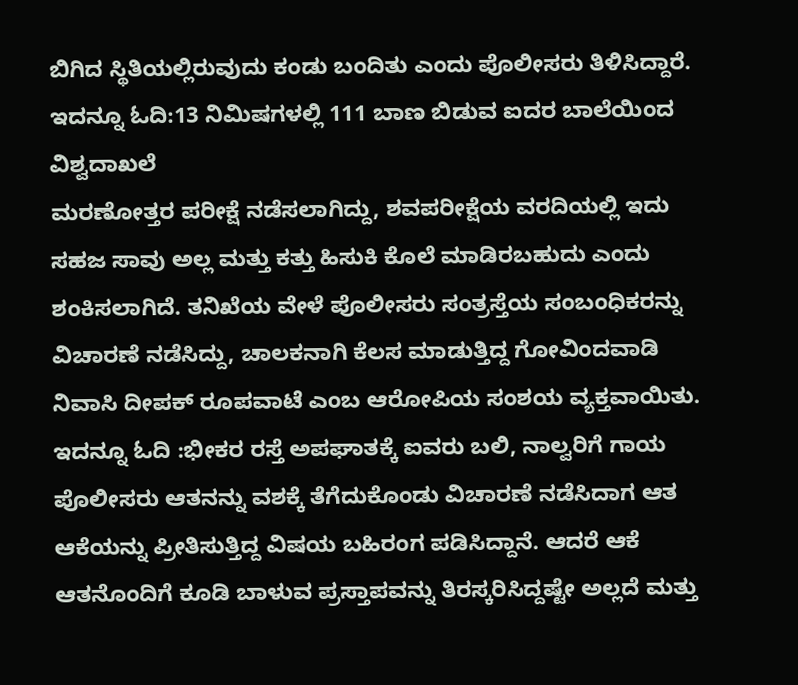ಬಿಗಿದ ಸ್ಥಿತಿಯಲ್ಲಿರುವುದು ಕಂಡು ಬಂದಿತು ಎಂದು ಪೊಲೀಸರು ತಿಳಿಸಿದ್ದಾರೆ.
ಇದನ್ನೂ ಓದಿ:13 ನಿಮಿಷಗಳಲ್ಲಿ 111 ಬಾಣ ಬಿಡುವ ಐದರ ಬಾಲೆಯಿಂದ ವಿಶ್ವದಾಖಲೆ
ಮರಣೋತ್ತರ ಪರೀಕ್ಷೆ ನಡೆಸಲಾಗಿದ್ದು, ಶವಪರೀಕ್ಷೆಯ ವರದಿಯಲ್ಲಿ ಇದು ಸಹಜ ಸಾವು ಅಲ್ಲ ಮತ್ತು ಕತ್ತು ಹಿಸುಕಿ ಕೊಲೆ ಮಾಡಿರಬಹುದು ಎಂದು ಶಂಕಿಸಲಾಗಿದೆ. ತನಿಖೆಯ ವೇಳೆ ಪೊಲೀಸರು ಸಂತ್ರಸ್ತೆಯ ಸಂಬಂಧಿಕರನ್ನು ವಿಚಾರಣೆ ನಡೆಸಿದ್ದು, ಚಾಲಕನಾಗಿ ಕೆಲಸ ಮಾಡುತ್ತಿದ್ದ ಗೋವಿಂದವಾಡಿ ನಿವಾಸಿ ದೀಪಕ್ ರೂಪವಾಟೆ ಎಂಬ ಆರೋಪಿಯ ಸಂಶಯ ವ್ಯಕ್ತವಾಯಿತು.
ಇದನ್ನೂ ಓದಿ :ಭೀಕರ ರಸ್ತೆ ಅಪಘಾತಕ್ಕೆ ಐವರು ಬಲಿ, ನಾಲ್ವರಿಗೆ ಗಾಯ
ಪೊಲೀಸರು ಆತನನ್ನು ವಶಕ್ಕೆ ತೆಗೆದುಕೊಂಡು ವಿಚಾರಣೆ ನಡೆಸಿದಾಗ ಆತ ಆಕೆಯನ್ನು ಪ್ರೀತಿಸುತ್ತಿದ್ದ ವಿಷಯ ಬಹಿರಂಗ ಪಡಿಸಿದ್ದಾನೆ. ಆದರೆ ಆಕೆ ಆತನೊಂದಿಗೆ ಕೂಡಿ ಬಾಳುವ ಪ್ರಸ್ತಾಪವನ್ನು ತಿರಸ್ಕರಿಸಿದ್ದಷ್ಟೇ ಅಲ್ಲದೆ ಮತ್ತು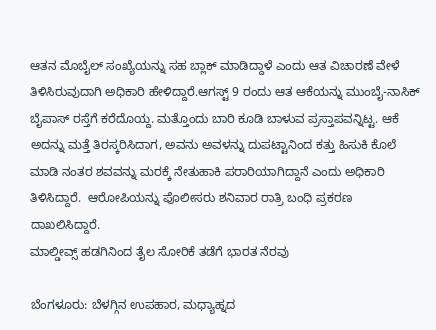ಆತನ ಮೊಬೈಲ್ ಸಂಖ್ಯೆಯನ್ನು ಸಹ ಬ್ಲಾಕ್ ಮಾಡಿದ್ದಾಳೆ ಎಂದು ಆತ ವಿಚಾರಣೆ ವೇಳೆ ತಿಳಿಸಿರುವುದಾಗಿ ಅಧಿಕಾರಿ ಹೇಳಿದ್ದಾರೆ.ಆಗಸ್ಟ್ 9 ರಂದು ಆತ ಆಕೆಯನ್ನು ಮುಂಬೈ-ನಾಸಿಕ್ ಬೈಪಾಸ್ ರಸ್ತೆಗೆ ಕರೆದೊಯ್ದ. ಮತ್ತೊಂದು ಬಾರಿ ಕೂಡಿ ಬಾಳುವ ಪ್ರಸ್ತಾಪವನ್ನಿಟ್ಟ. ಆಕೆ ಅದನ್ನು ಮತ್ತೆ ತಿರಸ್ಕರಿಸಿದಾಗ, ಅವನು ಅವಳನ್ನು ದುಪಟ್ಟಾನಿಂದ ಕತ್ತು ಹಿಸುಕಿ ಕೊಲೆ ಮಾಡಿ ನಂತರ ಶವವನ್ನು ಮರಕ್ಕೆ ನೇತುಹಾಕಿ ಪರಾರಿಯಾಗಿದ್ದಾನೆ ಎಂದು ಅಧಿಕಾರಿ ತಿಳಿಸಿದ್ದಾರೆ.  ಆರೋಪಿಯನ್ನು ಪೊಲೀಸರು ಶನಿವಾರ ರಾತ್ರಿ ಬಂಧಿ ಪ್ರಕರಣ ದಾಖಲಿಸಿದ್ದಾರೆ.
ಮಾಲ್ಡೀವ್ಸ್ ಹಡಗಿನಿಂದ ತೈಲ ಸೋರಿಕೆ ತಡೆಗೆ ಭಾರತ ನೆರವು

ಬೆಂಗಳೂರು: ಬೆಳಗ್ಗಿನ ಉಪಹಾರ, ಮಧ್ಯಾಹ್ನದ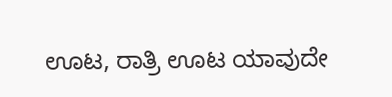ಊಟ, ರಾತ್ರಿ ಊಟ ಯಾವುದೇ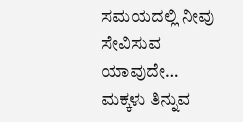ಸಮಯದಲ್ಲಿ ನೀವು ಸೇವಿಸುವ ಯಾವುದೇ…
ಮಕ್ಕಳು ತಿನ್ನುವ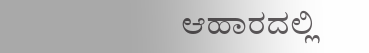ಆಹಾರದಲ್ಲಿ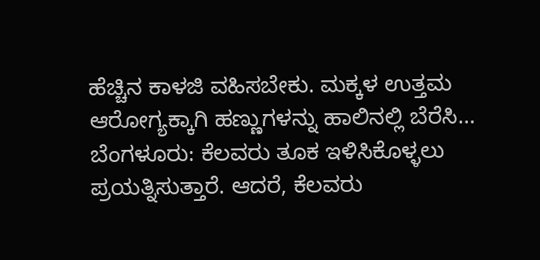ಹೆಚ್ಚಿನ ಕಾಳಜಿ ವಹಿಸಬೇಕು. ಮಕ್ಕಳ ಉತ್ತಮ ಆರೋಗ್ಯಕ್ಕಾಗಿ ಹಣ್ಣುಗಳನ್ನು ಹಾಲಿನಲ್ಲಿ ಬೆರೆಸಿ…
ಬೆಂಗಳೂರು: ಕೆಲವರು ತೂಕ ಇಳಿಸಿಕೊಳ್ಳಲು ಪ್ರಯತ್ನಿಸುತ್ತಾರೆ. ಆದರೆ, ಕೆಲವರು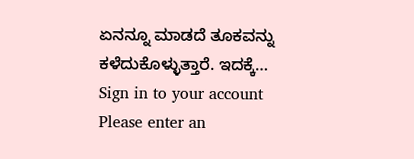ಏನನ್ನೂ ಮಾಡದೆ ತೂಕವನ್ನು ಕಳೆದುಕೊಳ್ಳುತ್ತಾರೆ. ಇದಕ್ಕೆ…
Sign in to your account
Please enter an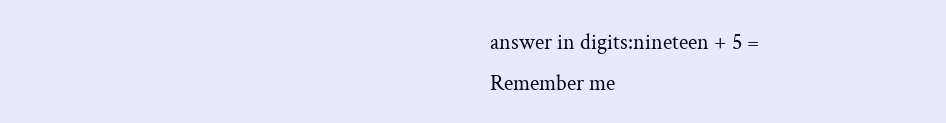answer in digits:nineteen + 5 =
Remember me